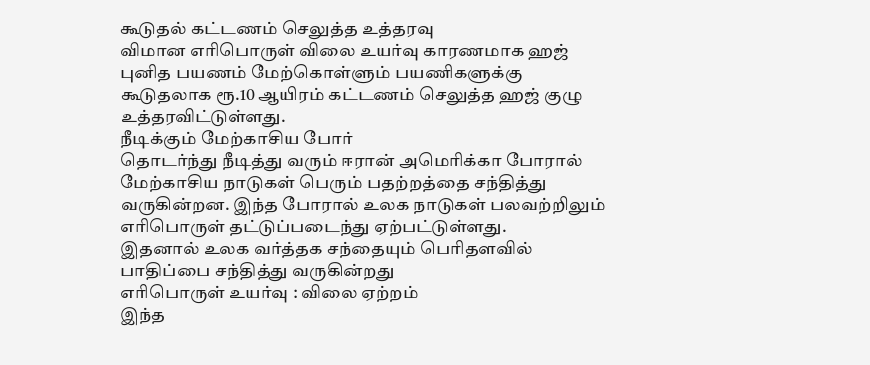கூடுதல் கட்டணம் செலுத்த உத்தரவு
விமான எரிபொருள் விலை உயர்வு காரணமாக ஹஜ் புனித பயணம் மேற்கொள்ளும் பயணிகளுக்கு கூடுதலாக ரூ.10 ஆயிரம் கட்டணம் செலுத்த ஹஜ் குழு உத்தரவிட்டுள்ளது.
நீடிக்கும் மேற்காசிய போர்
தொடர்ந்து நீடித்து வரும் ஈரான் அமெரிக்கா போரால் மேற்காசிய நாடுகள் பெரும் பதற்றத்தை சந்தித்து வருகின்றன. இந்த போரால் உலக நாடுகள் பலவற்றிலும் எரிபொருள் தட்டுப்படைந்து ஏற்பட்டுள்ளது.
இதனால் உலக வர்த்தக சந்தையும் பெரிதளவில் பாதிப்பை சந்தித்து வருகின்றது
எரிபொருள் உயர்வு : விலை ஏற்றம்
இந்த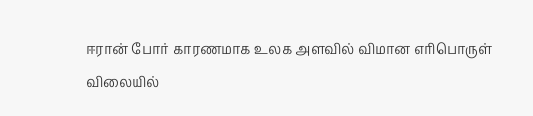ஈரான் போர் காரணமாக உலக அளவில் விமான எரிபொருள் விலையில்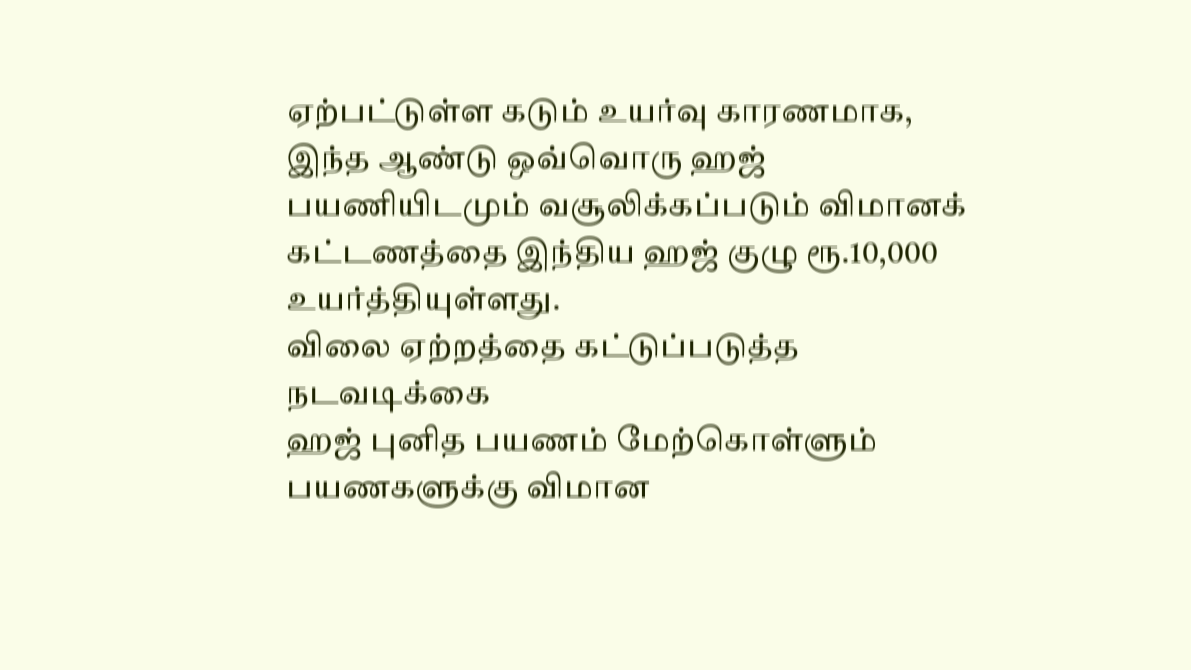ஏற்பட்டுள்ள கடும் உயர்வு காரணமாக, இந்த ஆண்டு ஒவ்வொரு ஹஜ் பயணியிடமும் வசூலிக்கப்படும் விமானக் கட்டணத்தை இந்திய ஹஜ் குழு ரூ.10,000 உயர்த்தியுள்ளது.
விலை ஏற்றத்தை கட்டுப்படுத்த நடவடிக்கை
ஹஜ் புனித பயணம் மேற்கொள்ளும் பயணகளுக்கு விமான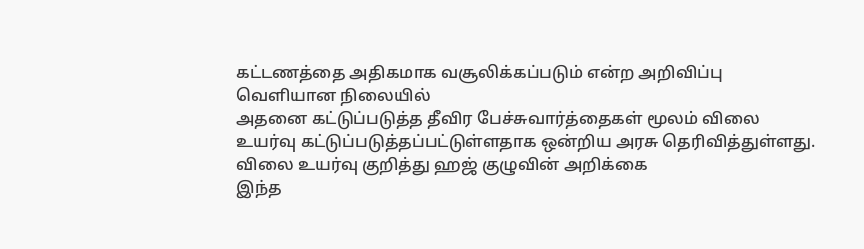கட்டணத்தை அதிகமாக வசூலிக்கப்படும் என்ற அறிவிப்பு வெளியான நிலையில்
அதனை கட்டுப்படுத்த தீவிர பேச்சுவார்த்தைகள் மூலம் விலை உயர்வு கட்டுப்படுத்தப்பட்டுள்ளதாக ஒன்றிய அரசு தெரிவித்துள்ளது.
விலை உயர்வு குறித்து ஹஜ் குழுவின் அறிக்கை
இந்த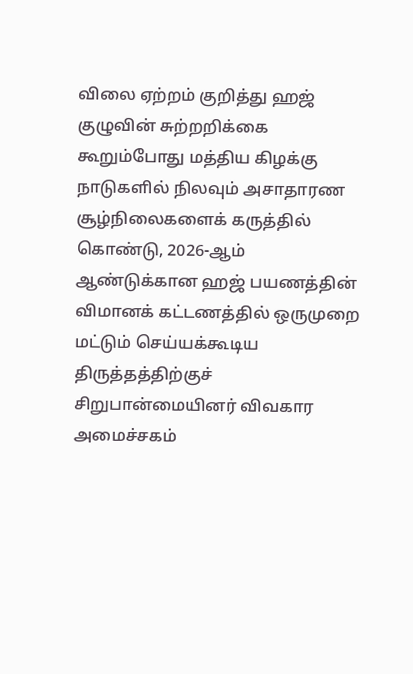விலை ஏற்றம் குறித்து ஹஜ் குழுவின் சுற்றறிக்கை கூறும்போது மத்திய கிழக்கு நாடுகளில் நிலவும் அசாதாரண சூழ்நிலைகளைக் கருத்தில் கொண்டு, 2026-ஆம் ஆண்டுக்கான ஹஜ் பயணத்தின் விமானக் கட்டணத்தில் ஒருமுறை மட்டும் செய்யக்கூடிய திருத்தத்திற்குச் சிறுபான்மையினர் விவகார அமைச்சகம்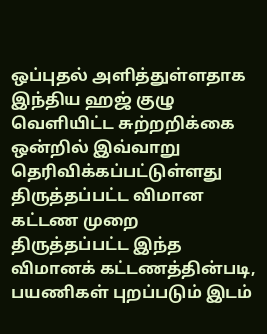ஒப்புதல் அளித்துள்ளதாக இந்திய ஹஜ் குழு வெளியிட்ட சுற்றறிக்கை ஒன்றில் இவ்வாறு தெரிவிக்கப்பட்டுள்ளது
திருத்தப்பட்ட விமான கட்டண முறை
திருத்தப்பட்ட இந்த விமானக் கட்டணத்தின்படி, பயணிகள் புறப்படும் இடம்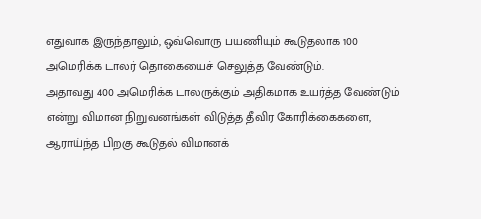எதுவாக இருந்தாலும், ஒவ்வொரு பயணியும் கூடுதலாக 100 அமெரிக்க டாலர் தொகையைச் செலுத்த வேண்டும்.
அதாவது 400 அமெரிக்க டாலருக்கும் அதிகமாக உயர்த்த வேண்டும் என்று விமான நிறுவனங்கள் விடுத்த தீவிர கோரிக்கைகளை, ஆராய்ந்த பிறகு கூடுதல் விமானக்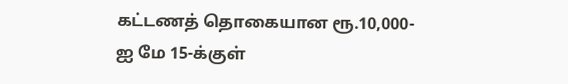கட்டணத் தொகையான ரூ.10,000-ஐ மே 15-க்குள்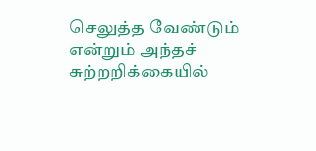செலுத்த வேண்டும் என்றும் அந்தச் சுற்றறிக்கையில்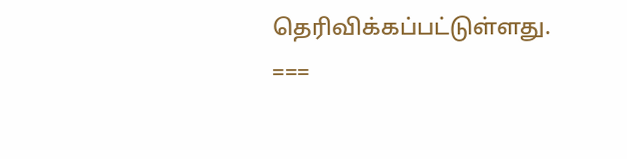தெரிவிக்கப்பட்டுள்ளது.
===